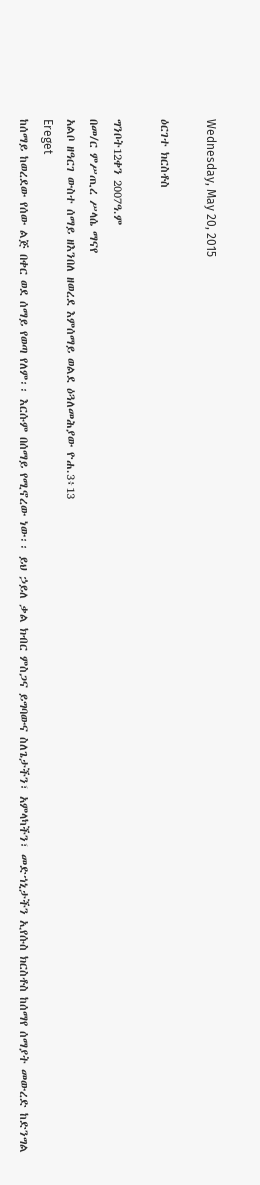Wednesday, May 20, 2015

ዕርገተ ክርስቶስ

ግንቦት12ቀን 2007ዓ.ም
በመ/ር ምሥጢረ ሥላሴ ማናየ
አልቦ ዘዓርገ ውስተ ሰማይ ዘእንበለ ዘወረደ እምሰማይ ወልደ ዕጓለመሕያው ዮሐ.3፥13
Ereget
ከሰማይ ከወረደው የሰው ልጅ በቀር ወደ ሰማይ የወጣ የለም፡፡ እርሱም በሰማይ የሚኖረው ነው፡፡ ይህ ኃይለ ቃል ክብር ምስጋና ይግባውና ስለጌታችን፣ አምላካችን፣ መድኀኒታችን ኢየሱስ ክርስቶስ ከሰማየ ሰማያት መውረድ ከድንግል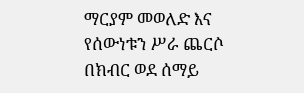ማርያም መወለድ እና የሰውነቱን ሥራ ጨርሶ በክብር ወደ ሰማይ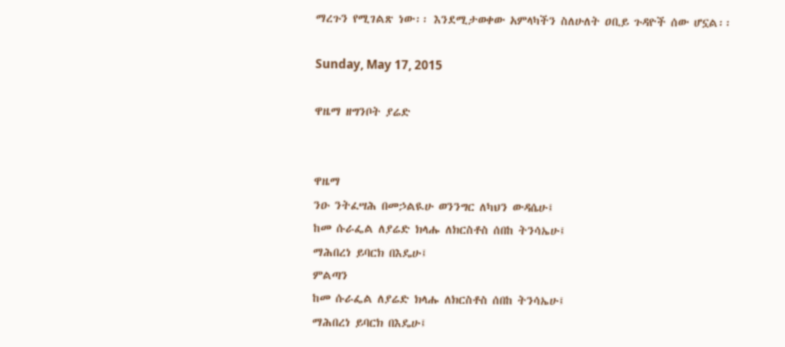ማረጉን የሚገልጽ ነው፡፡ እንደሚታወቀው አምላካችን ስለሁለት ዐቢይ ጉዳዮች ሰው ሆኗል፡፡

Sunday, May 17, 2015

ዋዜማ ዘግንቦት ያሬድ


ዋዜማ
ንዑ ንትፈሣሕ በመኃልዪሁ ወንንግር ለካህን ውዳሴሁ፤
ከመ ሱራፌል ለያሬድ ክላሑ ለክርስቶስ ሰበከ ትንሳኤሁ፤
ማሕበረነ ይባርክ በእዴሁ፤
ምልጣን
ከመ ሱራፌል ለያሬድ ክላሑ ለክርስቶስ ሰበከ ትንሳኤሁ፤
ማሕበረነ ይባርክ በእዴሁ፤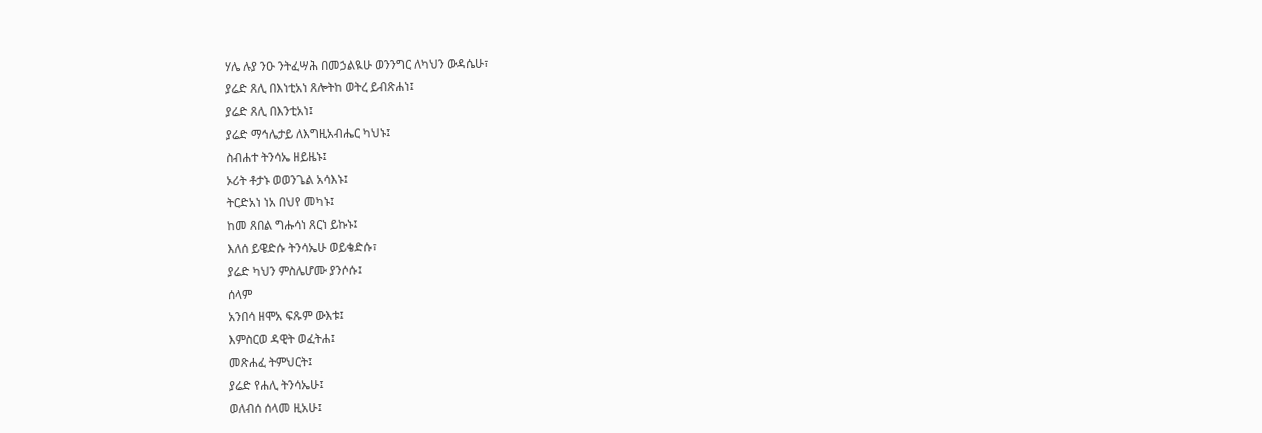ሃሌ ሉያ ንዑ ንትፈሣሕ በመኃልዪሁ ወንንግር ለካህን ውዳሴሁ፣
ያሬድ ጸሊ በእነቲአነ ጸሎትከ ወትረ ይብጽሐነ፤
ያሬድ ጸሊ በእንቲአነ፤
ያሬድ ማኅሌታይ ለእግዚአብሔር ካህኑ፤
ስብሐተ ትንሳኤ ዘይዜኑ፤
ኦሪት ቶታኑ ወወንጌል አሳእኑ፤
ትርድአነ ነአ በህየ መካኑ፤
ከመ ጸበል ግሑሳነ ጸርነ ይኩኑ፤
እለሰ ይዌድሱ ትንሳኤሁ ወይቄድሱ፣
ያሬድ ካህን ምስሌሆሙ ያንሶሱ፤
ሰላም
አንበሳ ዘሞአ ፍጹም ውእቱ፤
እምስርወ ዳዊት ወፈትሐ፤
መጽሐፈ ትምህርት፤
ያሬድ የሐሊ ትንሳኤሁ፤
ወለብሰ ሰላመ ዚአሁ፤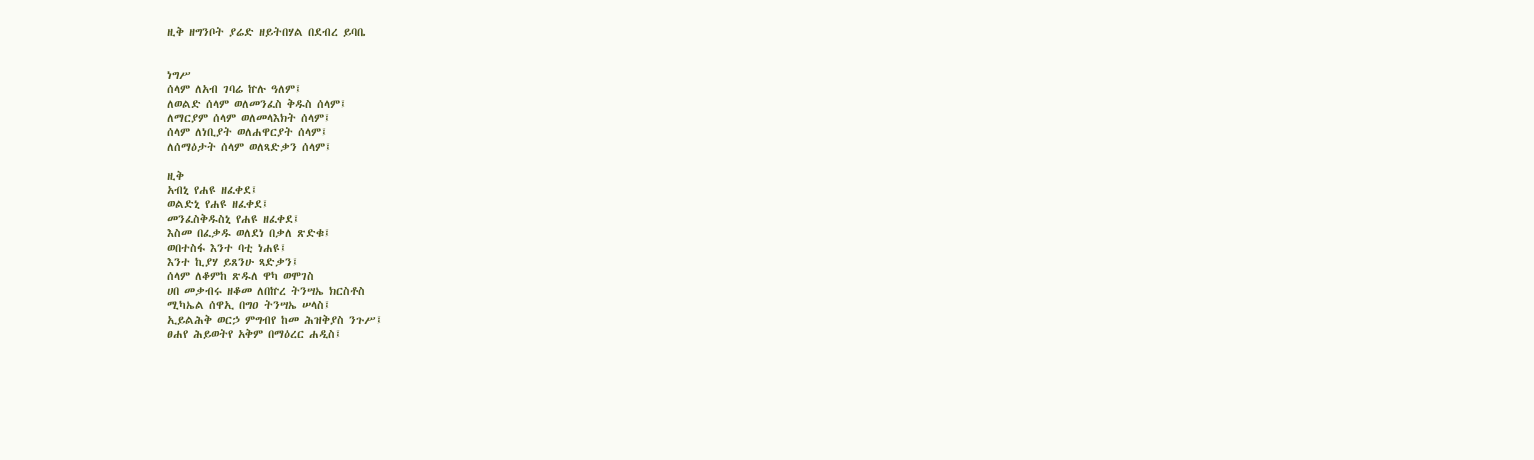ዚቅ ዘግንቦት ያሬድ ዘይትበሃል በደብረ ይባቤ


ነግሥ
ሰላም ለአብ ገባሬ ኵሉ ዓለም፤
ለወልድ ሰላም ወለመንፈስ ቅዱስ ሰላም፤
ለማርያም ሰላም ወለመላእክት ሰላም፤
ሰላም ለነቢያት ወለሐዋርያት ሰላም፤
ለሰማዕታት ሰላም ወለጻድቃን ሰላም፤

ዚቅ
አብኒ የሐዩ ዘፈቀደ፤
ወልድኒ የሐዩ ዘፈቀደ፤
መንፈስቅዱስኒ የሐዩ ዘፈቀደ፤
እስመ በፈቃዱ ወለደነ በቃለ ጽድቁ፤
ወበተስፋ እንተ ባቲ ነሐዩ፤
እንተ ኪያሃ ይጸንሁ ጻድቃን፤
ሰላም ለቆምከ ጽዱለ ዋካ ወሞገስ
ሀበ መቃብሩ ዘቆመ ለበኵረ ትንሣኤ ክርስቶስ
ሚካኤል ሰዋኢ በግዐ ትንሣኤ ሠላስ፤
ኢይልሕቅ ወርኃ ምግብየ ከመ ሕዝቅያስ ንጉሥ፤
ፀሐየ ሕይወትየ አቅም በማዕረር ሐዲስ፤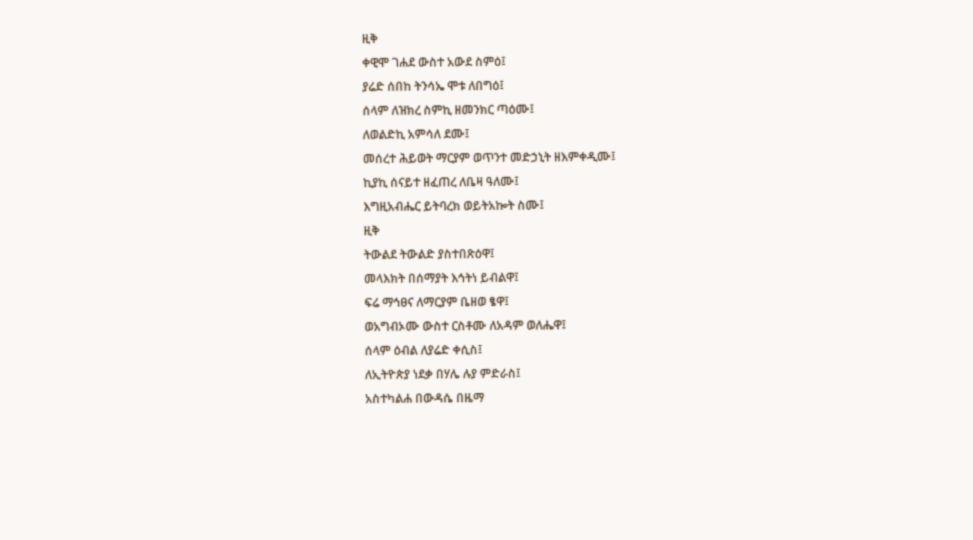ዚቅ
ቀዊሞ ገሐደ ውስተ አውደ ስምዕ፤
ያሬድ ሰበከ ትንሳኤ ሞቱ ለበግዕ፤
ሰላም ለዝክረ ስምኪ ዘመንክር ጣዕሙ፤
ለወልድኪ አምሳለ ደሙ፤
መሰረተ ሕይወት ማርያም ወጥንተ መድኃኒት ዘእምቀዲሙ፤
ኪያኪ ሰናይተ ዘፈጠረ ለቤዛ ዓለሙ፤
እግዚአብሔር ይትባረክ ወይትአኰት ስሙ፤
ዚቅ
ትውልደ ትውልድ ያስተበጽዕዋ፤
መላእክት በሰማያት እኅትነ ይብልዋ፤
ፍሬ ማኅፀና ለማርያም ቤዘወ ፄዋ፤
ወአግብኦሙ ውስተ ርስቶሙ ለአዳም ወለሔዋ፤
ሰላም ዕብል ለያሬድ ቀሲስ፤
ለኢትዮጵያ ነደቃ በሃሌ ሉያ ምድራስ፤
አስተካልሐ በውዳሴ በዜማ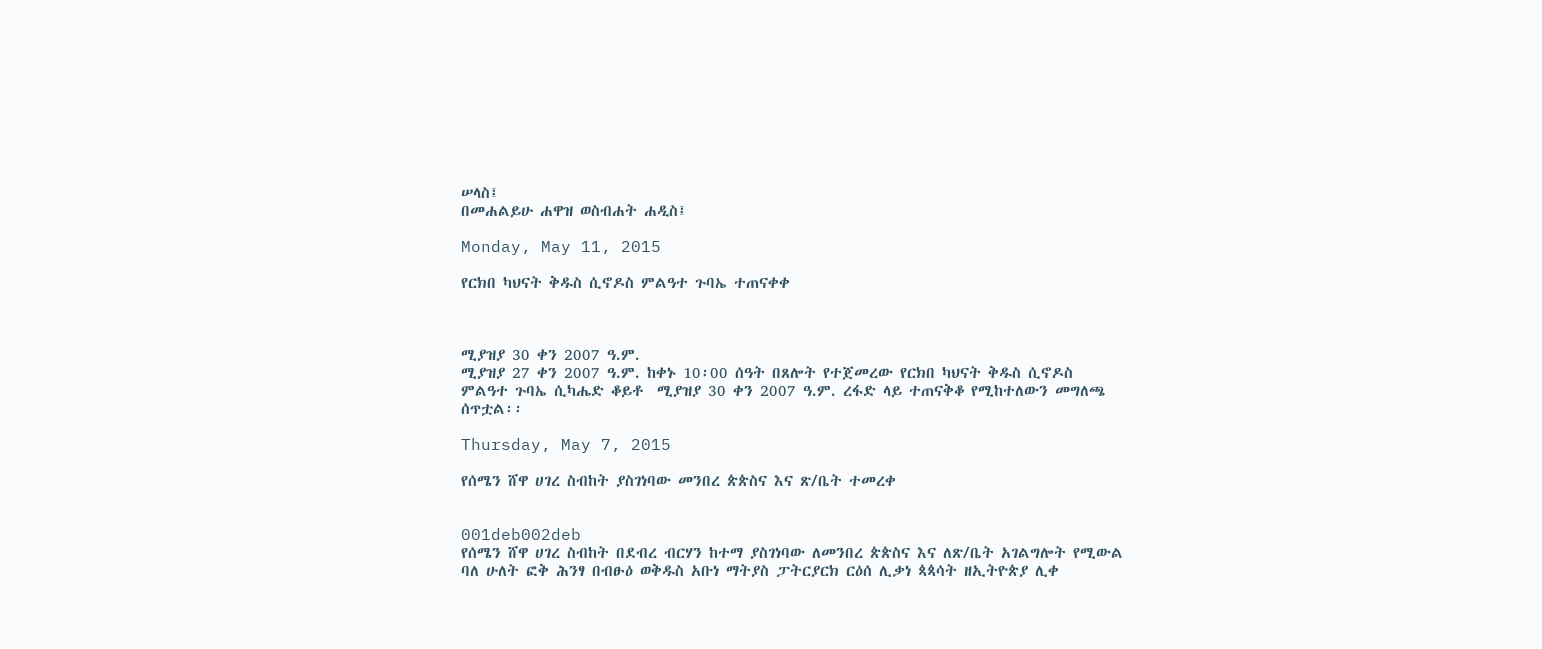ሠላስ፤
በመሐልይሁ ሐዋዝ ወስብሐት ሐዲስ፤

Monday, May 11, 2015

የርክበ ካህናት ቅዱስ ሲኖዶስ ምልዓተ ጉባኤ ተጠናቀቀ



ሚያዝያ 30 ቀን 2007 ዓ.ም.
ሚያዝያ 27 ቀን 2007 ዓ.ም. ከቀኑ 10፡00 ሰዓት በጸሎት የተጀመረው የርክበ ካህናት ቅዱስ ሲኖዶስ ምልዓተ ጉባኤ ሲካሔድ ቆይቶ  ሚያዝያ 30 ቀን 2007 ዓ.ም. ረፋድ ላይ ተጠናቅቆ የሚከተለውን መግለጫ ሰጥቷል፡፡

Thursday, May 7, 2015

የሰሜን ሸዋ ሀገረ ስብከት ያስገነባው መንበረ ጵጵስና እና ጽ/ቤት ተመረቀ


001deb002deb
የሰሜን ሸዋ ሀገረ ስብከት በደብረ ብርሃን ከተማ ያስገነባው ለመንበረ ጵጵስና እና ለጽ/ቤት አገልግሎት የሚውል ባለ ሁለት ፎቅ ሕንፃ በብፁዕ ወቅዱስ አቡነ ማትያስ ፓትርያርክ ርዕሰ ሊቃነ ጳጳሳት ዘኢትዮጵያ ሊቀ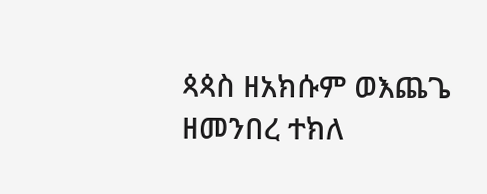ጳጳስ ዘአክሱም ወእጨጌ ዘመንበረ ተክለ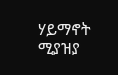ሃይማኖት ሚያዝያ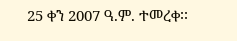25 ቀን 2007 ዓ.ም. ተመረቀ፡፡